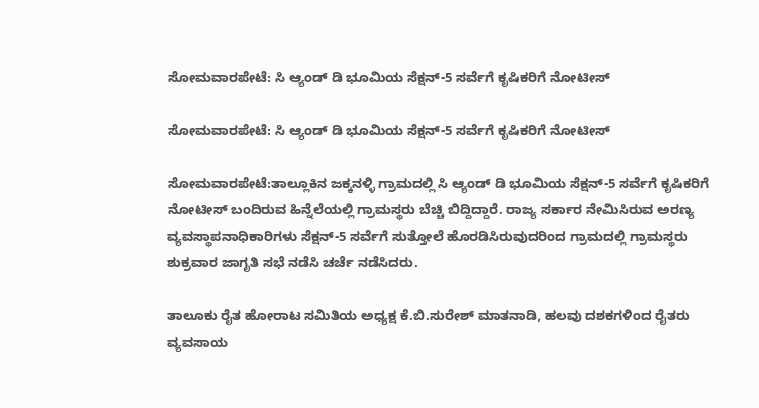ಸೋಮವಾರಪೇಟೆ: ಸಿ ಆ್ಯಂಡ್ ಡಿ ಭೂಮಿಯ ಸೆಕ್ಷನ್-5 ಸರ್ವೆಗೆ ಕೃಷಿಕರಿಗೆ ನೋಟೀಸ್

ಸೋಮವಾರಪೇಟೆ: ಸಿ ಆ್ಯಂಡ್ ಡಿ ಭೂಮಿಯ ಸೆಕ್ಷನ್-5 ಸರ್ವೆಗೆ ಕೃಷಿಕರಿಗೆ ನೋಟೀಸ್

ಸೋಮವಾರಪೇಟೆ:ತಾಲ್ಲೂಕಿನ ಜಕ್ಕನಳ್ಳಿ ಗ್ರಾಮದಲ್ಲಿ ಸಿ ಆ್ಯಂಡ್ ಡಿ ಭೂಮಿಯ ಸೆಕ್ಷನ್-5 ಸರ್ವೆಗೆ ಕೃಷಿಕರಿಗೆ ನೋಟೀಸ್ ಬಂದಿರುವ ಹಿನ್ನೆಲೆಯಲ್ಲಿ ಗ್ರಾಮಸ್ಥರು ಬೆಚ್ಚಿ ಬಿದ್ದಿದ್ದಾರೆ. ರಾಜ್ಯ ಸರ್ಕಾರ ನೇಮಿಸಿರುವ ಅರಣ್ಯ ವ್ಯವಸ್ಥಾಪನಾಧಿಕಾರಿಗಳು ಸೆಕ್ಷನ್-5 ಸರ್ವೆಗೆ ಸುತ್ತೋಲೆ ಹೊರಡಿಸಿರುವುದರಿಂದ ಗ್ರಾಮದಲ್ಲಿ ಗ್ರಾಮಸ್ಥರು ಶುಕ್ರವಾರ ಜಾಗೃತಿ ಸಭೆ ನಡೆಸಿ ಚರ್ಚೆ ನಡೆಸಿದರು.

ತಾಲೂಕು ರೈತ ಹೋರಾಟ ಸಮಿತಿಯ ಅಧ್ಯಕ್ಷ ಕೆ.ಬಿ.ಸುರೇಶ್ ಮಾತನಾಡಿ, ಹಲವು ದಶಕಗಳಿಂದ ರೈತರು ವ್ಯವಸಾಯ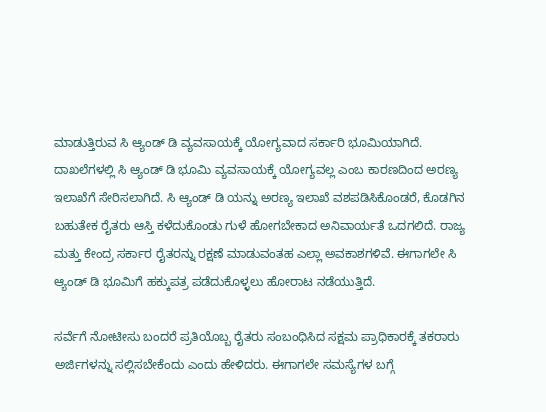ಮಾಡುತ್ತಿರುವ ಸಿ ಆ್ಯಂಡ್ ಡಿ ವ್ಯವಸಾಯಕ್ಕೆ ಯೋಗ್ಯವಾದ ಸರ್ಕಾರಿ ಭೂಮಿಯಾಗಿದೆ. ದಾಖಲೆಗಳಲ್ಲಿ ಸಿ ಆ್ಯಂಡ್ ಡಿ ಭೂಮಿ ವ್ಯವಸಾಯಕ್ಕೆ ಯೋಗ್ಯವಲ್ಲ ಎಂಬ ಕಾರಣದಿಂದ ಅರಣ್ಯ ಇಲಾಖೆಗೆ ಸೇರಿಸಲಾಗಿದೆ. ಸಿ ಆ್ಯಂಡ್ ಡಿ ಯನ್ನು ಅರಣ್ಯ ಇಲಾಖೆ ವಶಪಡಿಸಿಕೊಂಡರೆ, ಕೊಡಗಿನ ಬಹುತೇಕ ರೈತರು ಆಸ್ತಿ ಕಳೆದುಕೊಂಡು ಗುಳೆ ಹೋಗಬೇಕಾದ ಅನಿವಾರ್ಯತೆ ಒದಗಲಿದೆ. ರಾಜ್ಯ ಮತ್ತು ಕೇಂದ್ರ ಸರ್ಕಾರ ರೈತರನ್ನು ರಕ್ಷಣೆ ಮಾಡುವಂತಹ ಎಲ್ಲಾ ಅವಕಾಶಗಳಿವೆ. ಈಗಾಗಲೇ ಸಿ ಆ್ಯಂಡ್ ಡಿ ಭೂಮಿಗೆ ಹಕ್ಕುಪತ್ರ ಪಡೆದುಕೊಳ್ಳಲು ಹೋರಾಟ ನಡೆಯುತ್ತಿದೆ.

ಸರ್ವೆಗೆ ನೋಟೀಸು ಬಂದರೆ ಪ್ರತಿಯೊಬ್ಬ ರೈತರು ಸಂಬಂಧಿಸಿದ ಸಕ್ಷಮ ಪ್ರಾಧಿಕಾರಕ್ಕೆ ತಕರಾರು ಅರ್ಜಿಗಳನ್ನು ಸಲ್ಲಿಸಬೇಕೆಂದು ಎಂದು ಹೇಳಿದರು. ಈಗಾಗಲೇ ಸಮಸ್ಯೆಗಳ ಬಗ್ಗೆ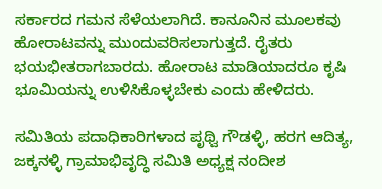ಸರ್ಕಾರದ ಗಮನ ಸೆಳೆಯಲಾಗಿದೆ. ಕಾನೂನಿನ ಮೂಲಕವು ಹೋರಾಟವನ್ನು ಮುಂದುವರಿಸಲಾಗುತ್ತದೆ. ರೈತರು ಭಯಭೀತರಾಗಬಾರದು. ಹೋರಾಟ ಮಾಡಿಯಾದರೂ ಕೃಷಿ ಭೂಮಿಯನ್ನು ಉಳಿಸಿಕೊಳ್ಳಬೇಕು ಎಂದು ಹೇಳಿದರು.

ಸಮಿತಿಯ ಪದಾಧಿಕಾರಿಗಳಾದ ಪೃಥ್ವಿ ಗೌಡಳ್ಳಿ, ಹರಗ ಆದಿತ್ಯ, ಜಕ್ಕನಳ್ಳಿ ಗ್ರಾಮಾಭಿವೃದ್ಧಿ ಸಮಿತಿ ಅಧ್ಯಕ್ಷ ನಂದೀಶ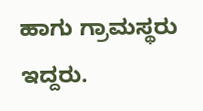ಹಾಗು ಗ್ರಾಮಸ್ಥರು ಇದ್ದರು.